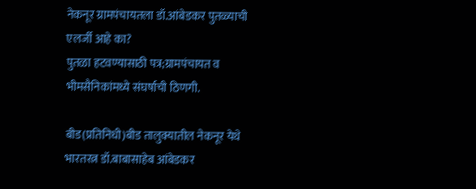नेकनूर ग्रामपंचायतला डॉ.आंबेडकर पुतळ्याची एलर्जी आहे का?
पुतळा हटवण्यासाठी पत्र;ग्रामपंचायत व भीमसैनिकांमध्ये संघर्षाची ठिणगी.

बीड(प्रतिनिधी)बीड तालुक्यातील नेकनूर येथे भारतरत्न डॉ.बाबासाहेब आंबेडकर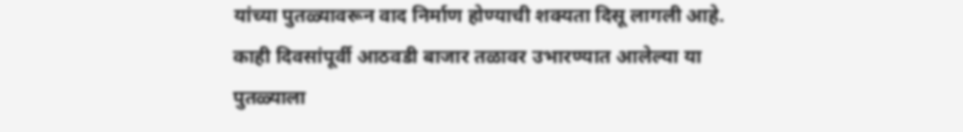यांच्या पुतळ्यावरून वाद निर्माण होण्याची शक्यता दिसू लागली आहे. काही दिवसांपूर्वी आठवडी बाजार तळावर उभारण्यात आलेल्या या पुतळ्याला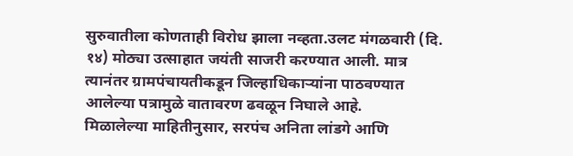सुरुवातीला कोणताही विरोध झाला नव्हता.उलट मंगळवारी (दि. १४) मोठ्या उत्साहात जयंती साजरी करण्यात आली. मात्र त्यानंतर ग्रामपंचायतीकडून जिल्हाधिकाऱ्यांना पाठवण्यात आलेल्या पत्रामुळे वातावरण ढवळून निघाले आहे.
मिळालेल्या माहितीनुसार, सरपंच अनिता लांडगे आणि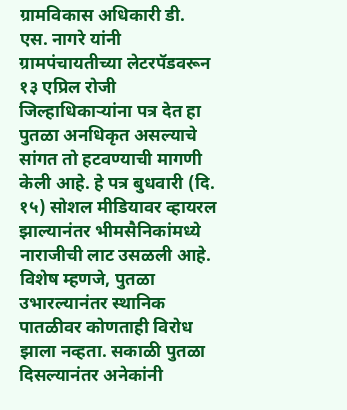ग्रामविकास अधिकारी डी. एस. नागरे यांनी ग्रामपंचायतीच्या लेटरपॅडवरून १३ एप्रिल रोजी जिल्हाधिकाऱ्यांना पत्र देत हा पुतळा अनधिकृत असल्याचे सांगत तो हटवण्याची मागणी केली आहे. हे पत्र बुधवारी (दि. १५) सोशल मीडियावर व्हायरल झाल्यानंतर भीमसैनिकांमध्ये नाराजीची लाट उसळली आहे.
विशेष म्हणजे, पुतळा उभारल्यानंतर स्थानिक पातळीवर कोणताही विरोध झाला नव्हता. सकाळी पुतळा दिसल्यानंतर अनेकांनी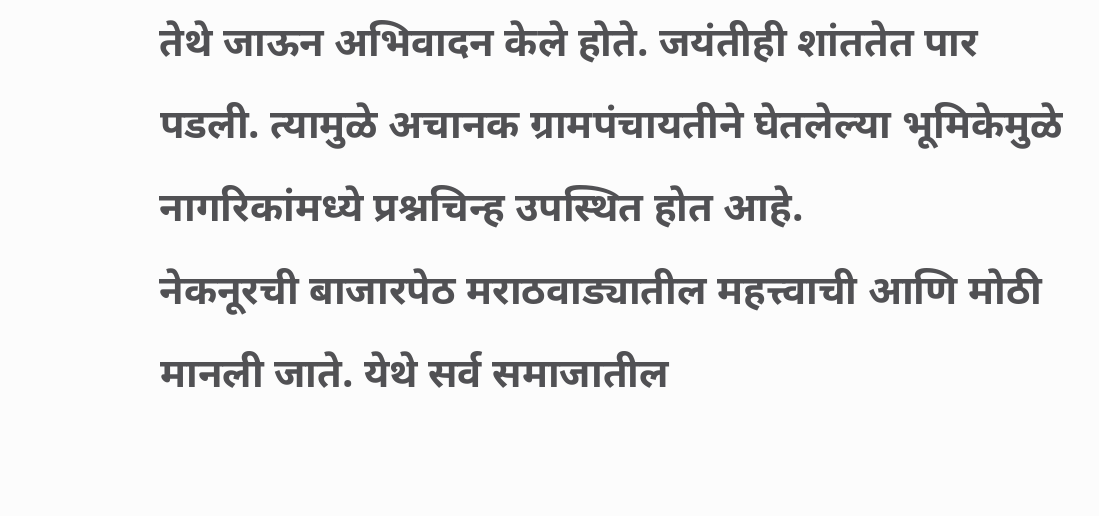तेथे जाऊन अभिवादन केले होते. जयंतीही शांततेत पार पडली. त्यामुळे अचानक ग्रामपंचायतीने घेतलेल्या भूमिकेमुळे नागरिकांमध्ये प्रश्नचिन्ह उपस्थित होत आहे.
नेकनूरची बाजारपेठ मराठवाड्यातील महत्त्वाची आणि मोठी मानली जाते. येथे सर्व समाजातील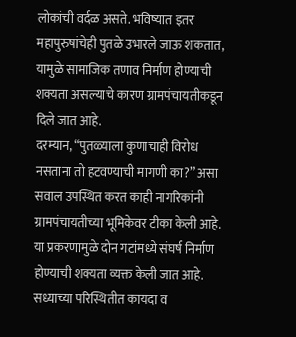लोकांची वर्दळ असते. भविष्यात इतर महापुरुषांचेही पुतळे उभारले जाऊ शकतात, यामुळे सामाजिक तणाव निर्माण होण्याची शक्यता असल्याचे कारण ग्रामपंचायतीकडून दिले जात आहे.
दरम्यान, “पुतळ्याला कुणाचाही विरोध नसताना तो हटवण्याची मागणी का?” असा सवाल उपस्थित करत काही नागरिकांनी ग्रामपंचायतीच्या भूमिकेवर टीका केली आहे. या प्रकरणामुळे दोन गटांमध्ये संघर्ष निर्माण होण्याची शक्यता व्यक्त केली जात आहे.
सध्याच्या परिस्थितीत कायदा व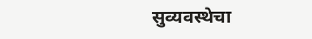सुव्यवस्थेचा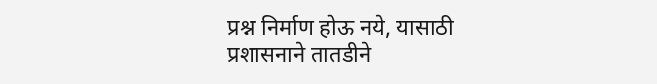प्रश्न निर्माण होऊ नये, यासाठी प्रशासनाने तातडीने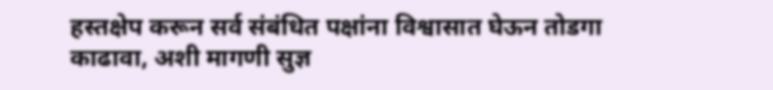हस्तक्षेप करून सर्व संबंधित पक्षांना विश्वासात घेऊन तोडगा काढावा, अशी मागणी सुज्ञ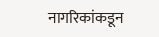नागरिकांकडून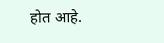होत आहे.